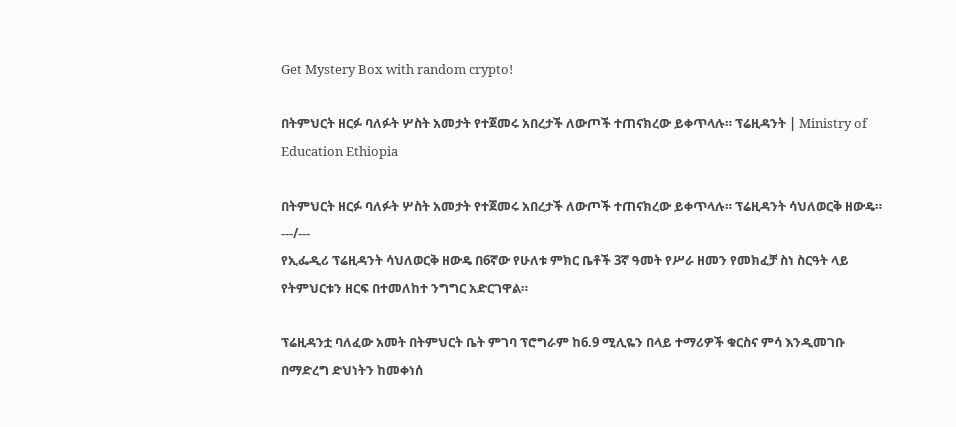Get Mystery Box with random crypto!

በትምህርት ዘርፉ ባለፉት ሦስት አመታት የተጀመሩ አበረታች ለውጦች ተጠናክረው ይቀጥላሉ። ፕሬዚዳንት | Ministry of Education Ethiopia

በትምህርት ዘርፉ ባለፉት ሦስት አመታት የተጀመሩ አበረታች ለውጦች ተጠናክረው ይቀጥላሉ። ፕሬዚዳንት ሳህለወርቅ ዘውዴ።
---/---
የኢፌዲሪ ፕሬዚዳንት ሳህለወርቅ ዘውዴ በ6ኛው የሁለቱ ምክር ቤቶች 3ኛ ዓመት የሥራ ዘመን የመክፈቻ ስነ ስርዓት ላይ የትምህርቱን ዘርፍ በተመለከተ ንግግር አድርገዋል።

ፕሬዚዳንቷ ባለፈው አመት በትምህርት ቤት ምገባ ፕሮግራም ከ6.9 ሚሊዬን በላይ ተማሪዎች ቁርስና ምሳ እንዲመገቡ በማድረግ ድህነትን ከመቀነሰ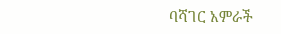ባሻገር አምራች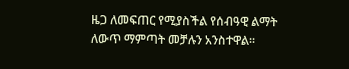ዜጋ ለመፍጠር የሚያስችል የሰብዓዊ ልማት ለውጥ ማምጣት መቻሉን አንስተዋል።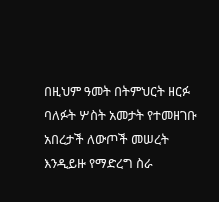በዚህም ዓመት በትምህርት ዘርፉ ባለፉት ሦስት አመታት የተመዘገቡ አበረታች ለውጦች መሠረት እንዲይዙ የማድረግ ስራ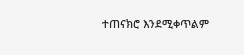ተጠናክሮ እንደሚቀጥልም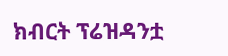ክብርት ፕሬዝዳንቷ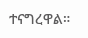ተናግረዋል።